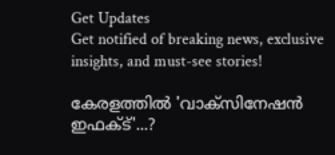Get Updates
Get notified of breaking news, exclusive insights, and must-see stories!

കേരളത്തിൽ 'വാക്‌സിനേഷൻ ഇഫക്ട്'...?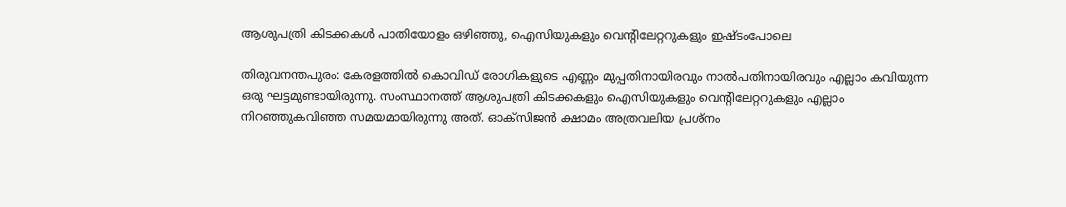ആശുപത്രി കിടക്കകൾ പാതിയോളം ഒഴിഞ്ഞു, ഐസിയുകളും വെന്റിലേറ്ററുകളും ഇഷ്ടംപോലെ

തിരുവനന്തപുരം: കേരളത്തില്‍ കൊവിഡ് രോഗികളുടെ എണ്ണം മുപ്പതിനായിരവും നാല്‍പതിനായിരവും എല്ലാം കവിയുന്ന ഒരു ഘട്ടമുണ്ടായിരുന്നു. സംസ്ഥാനത്ത് ആശുപത്രി കിടക്കകളും ഐസിയുകളും വെന്റിലേറ്ററുകളും എല്ലാം നിറഞ്ഞുകവിഞ്ഞ സമയമായിരുന്നു അത്. ഓക്‌സിജന്‍ ക്ഷാമം അത്രവലിയ പ്രശ്‌നം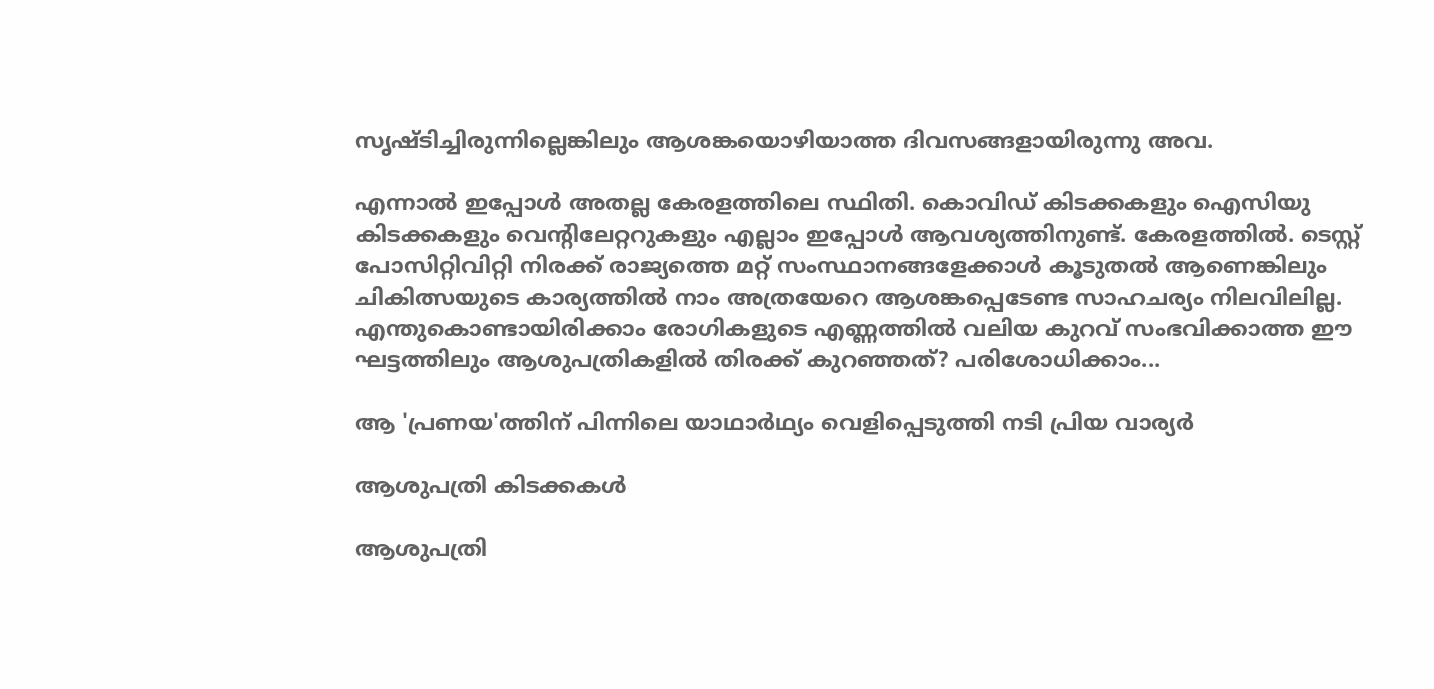സൃഷ്ടിച്ചിരുന്നില്ലെങ്കിലും ആശങ്കയൊഴിയാത്ത ദിവസങ്ങളായിരുന്നു അവ.

എന്നാല്‍ ഇപ്പോള്‍ അതല്ല കേരളത്തിലെ സ്ഥിതി. കൊവിഡ് കിടക്കകളും ഐസിയു കിടക്കകളും വെന്റിലേറ്ററുകളും എല്ലാം ഇപ്പോള്‍ ആവശ്യത്തിനുണ്ട്. കേരളത്തില്‍. ടെസ്റ്റ് പോസിറ്റിവിറ്റി നിരക്ക് രാജ്യത്തെ മറ്റ് സംസ്ഥാനങ്ങളേക്കാള്‍ കൂടുതല്‍ ആണെങ്കിലും ചികിത്സയുടെ കാര്യത്തില്‍ നാം അത്രയേറെ ആശങ്കപ്പെടേണ്ട സാഹചര്യം നിലവിലില്ല. എന്തുകൊണ്ടായിരിക്കാം രോഗികളുടെ എണ്ണത്തില്‍ വലിയ കുറവ് സംഭവിക്കാത്ത ഈ ഘട്ടത്തിലും ആശുപത്രികളില്‍ തിരക്ക് കുറഞ്ഞത്? പരിശോധിക്കാം...

ആ 'പ്രണയ'ത്തിന് പിന്നിലെ യാഥാര്‍ഥ്യം വെളിപ്പെടുത്തി നടി പ്രിയ വാര്യര്‍

ആശുപത്രി കിടക്കകള്‍

ആശുപത്രി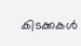കിടക്കകള്‍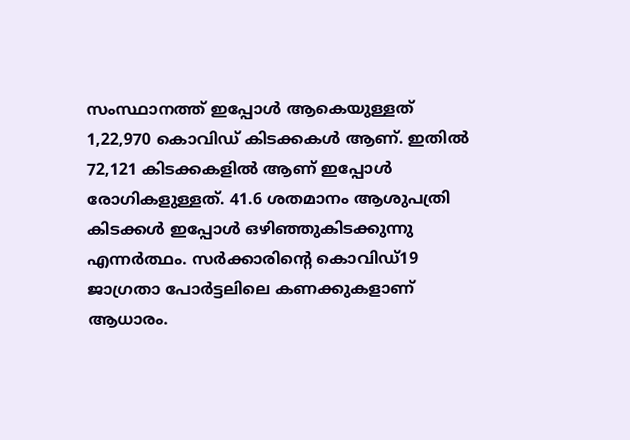സംസ്ഥാനത്ത് ഇപ്പോള്‍ ആകെയുള്ളത് 1,22,970 കൊവിഡ് കിടക്കകള്‍ ആണ്. ഇതില്‍ 72,121 കിടക്കകളില്‍ ആണ് ഇപ്പോള്‍ രോഗികളുള്ളത്. 41.6 ശതമാനം ആശുപത്രി കിടക്കള്‍ ഇപ്പോള്‍ ഒഴിഞ്ഞുകിടക്കുന്നു എന്നര്‍ത്ഥം. സര്‍ക്കാരിന്റെ കൊവിഡ്19 ജാഗ്രതാ പോര്‍ട്ടലിലെ കണക്കുകളാണ് ആധാരം.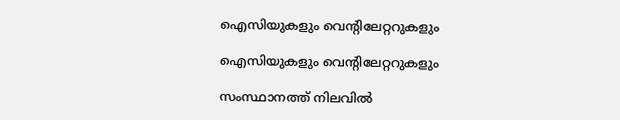ഐസിയുകളും വെന്റിലേറ്ററുകളും

ഐസിയുകളും വെന്റിലേറ്ററുകളും

സംസ്ഥാനത്ത് നിലവില്‍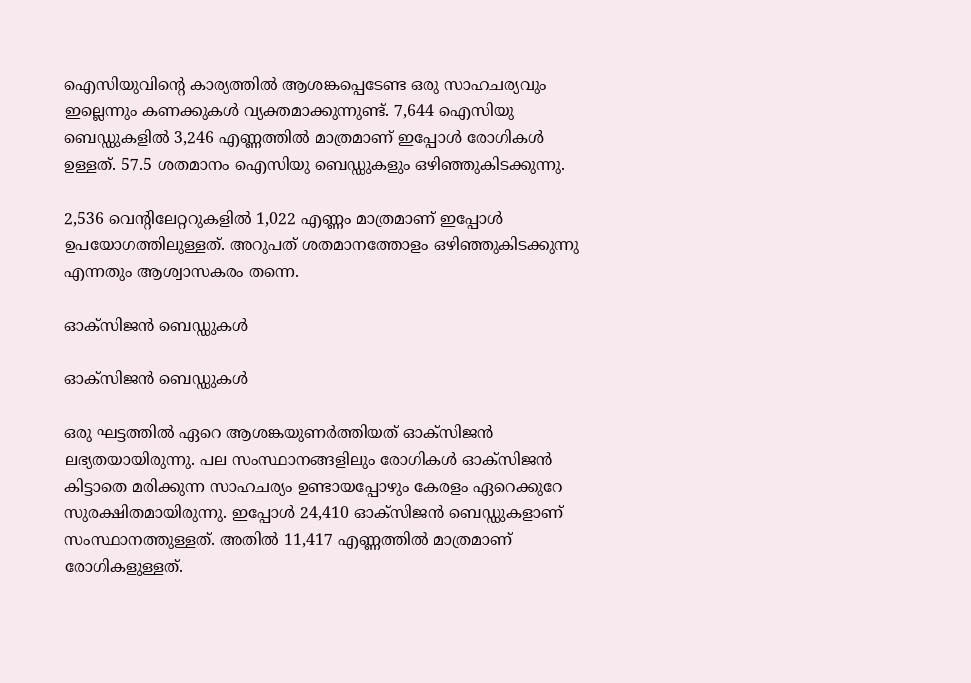ഐസിയുവിന്റെ കാര്യത്തില്‍ ആശങ്കപ്പെടേണ്ട ഒരു സാഹചര്യവും ഇല്ലെന്നും കണക്കുകള്‍ വ്യക്തമാക്കുന്നുണ്ട്. 7,644 ഐസിയു ബെഡ്ഡുകളില്‍ 3,246 എണ്ണത്തില്‍ മാത്രമാണ് ഇപ്പോള്‍ രോഗികള്‍ ഉള്ളത്. 57.5 ശതമാനം ഐസിയു ബെഡ്ഡുകളും ഒഴിഞ്ഞുകിടക്കുന്നു.

2,536 വെന്റിലേറ്ററുകളില്‍ 1,022 എണ്ണം മാത്രമാണ് ഇപ്പോള്‍ ഉപയോഗത്തിലുള്ളത്. അറുപത് ശതമാനത്തോളം ഒഴിഞ്ഞുകിടക്കുന്നു എന്നതും ആശ്വാസകരം തന്നെ.

ഓക്‌സിജന്‍ ബെഡ്ഡുകള്‍

ഓക്‌സിജന്‍ ബെഡ്ഡുകള്‍

ഒരു ഘട്ടത്തില്‍ ഏറെ ആശങ്കയുണര്‍ത്തിയത് ഓക്‌സിജന്‍ ലഭ്യതയായിരുന്നു. പല സംസ്ഥാനങ്ങളിലും രോഗികള്‍ ഓക്‌സിജന്‍ കിട്ടാതെ മരിക്കുന്ന സാഹചര്യം ഉണ്ടായപ്പോഴും കേരളം ഏറെക്കുറേ സുരക്ഷിതമായിരുന്നു. ഇപ്പോള്‍ 24,410 ഓക്‌സിജന്‍ ബെഡ്ഡുകളാണ് സംസ്ഥാനത്തുള്ളത്. അതില്‍ 11,417 എണ്ണത്തില്‍ മാത്രമാണ് രോഗികളുള്ളത്.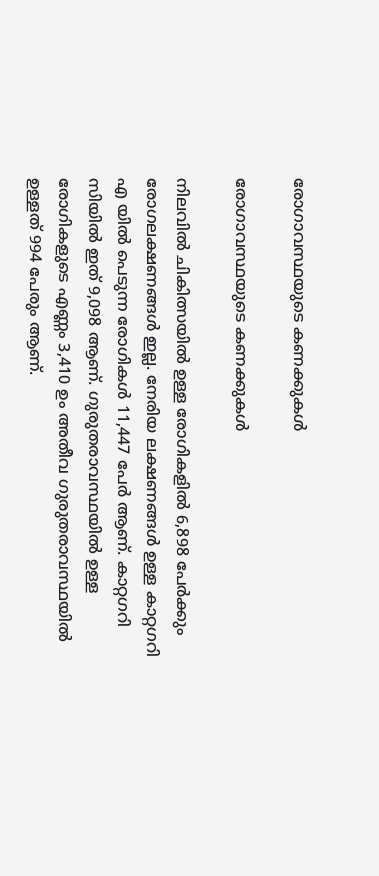രോഗാവസ്ഥയുടെ കണക്കുകള്‍

രോഗാവസ്ഥയുടെ കണക്കുകള്‍

നിലവില്‍ ചികിത്സയില്‍ ഉള്ള രോഗികളില്‍ 6,898 പേര്‍ക്കും രോഗലക്ഷണങ്ങള്‍ ഇല്ല. നേരിയ ലക്ഷണങ്ങള്‍ ഉള്ള കാറ്റഗറി എ യില്‍ പെടുന്ന രോഗികള്‍ 11,447 പേര്‍ ആണ്. കാറ്റഗറി സിയില്‍ ഇത് 9,098 ആണ്. ഗുരുതരാവസ്ഥയില്‍ ഉള്ള രോഗികളുടെ എണ്ണം 3,410 ഉം അതീവ ഗുരുതരാവസ്ഥയില്‍ ഉള്ളത് 994 പേരും ആണ്.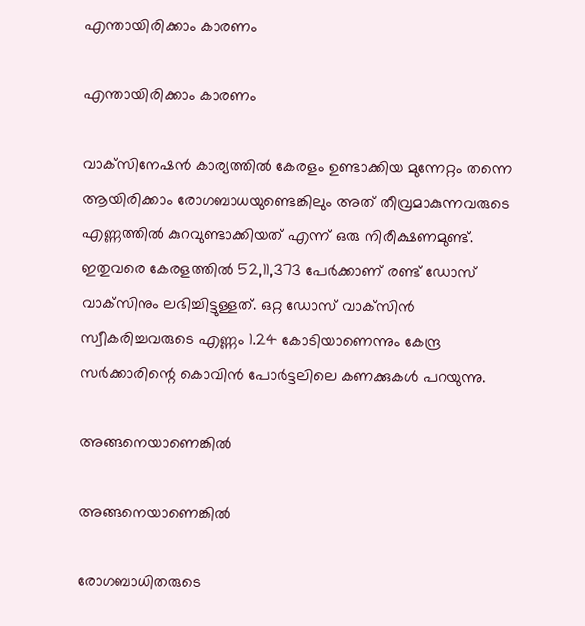എന്തായിരിക്കാം കാരണം

എന്തായിരിക്കാം കാരണം

വാക്‌സിനേഷന്‍ കാര്യത്തില്‍ കേരളം ഉണ്ടാക്കിയ മുന്നേറ്റം തന്നെ ആയിരിക്കാം രോഗബാധയുണ്ടെങ്കിലും അത് തീവ്രമാകുന്നവരുടെ എണ്ണത്തില്‍ കുറവുണ്ടാക്കിയത് എന്ന് ഒരു നിരീക്ഷണമുണ്ട്. ഇതുവരെ കേരളത്തില്‍ 52,11,373 പേര്‍ക്കാണ് രണ്ട് ഡോസ് വാക്‌സിനും ലഭിച്ചിട്ടുള്ളത്. ഒറ്റ ഡോസ് വാക്‌സിന്‍ സ്വീകരിച്ചവരുടെ എണ്ണം 1.24 കോടിയാണെന്നും കേന്ദ്ര സര്‍ക്കാരിന്റെ കൊവിന്‍ പോര്‍ട്ടലിലെ കണക്കുകള്‍ പറയുന്നു.

അങ്ങനെയാണെങ്കില്‍

അങ്ങനെയാണെങ്കില്‍

രോഗബാധിതരുടെ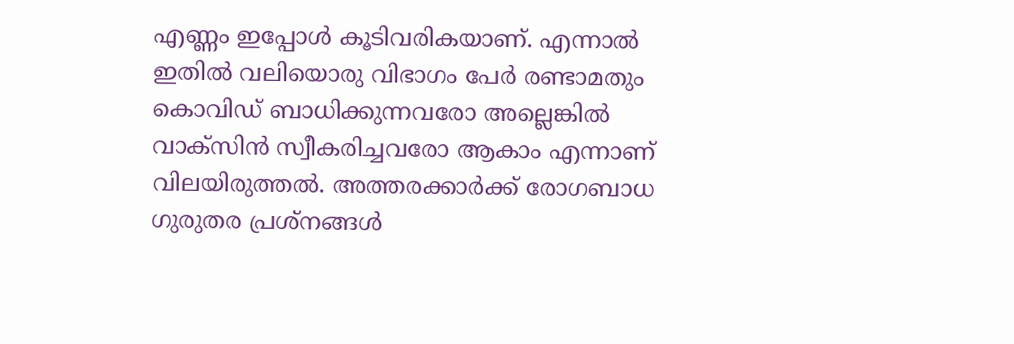എണ്ണം ഇപ്പോള്‍ കൂടിവരികയാണ്. എന്നാല്‍ ഇതില്‍ വലിയൊരു വിഭാഗം പേര്‍ രണ്ടാമതും കൊവിഡ് ബാധിക്കുന്നവരോ അല്ലെങ്കില്‍ വാക്‌സിന്‍ സ്വീകരിച്ചവരോ ആകാം എന്നാണ് വിലയിരുത്തല്‍. അത്തരക്കാര്‍ക്ക് രോഗബാധ ഗുരുതര പ്രശ്‌നങ്ങള്‍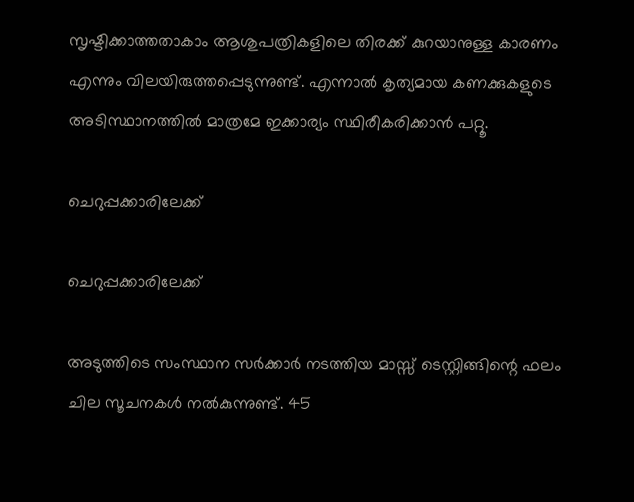സൃഷ്ടിക്കാത്തതാകാം ആശുപത്രികളിലെ തിരക്ക് കുറയാനുള്ള കാരണം എന്നും വിലയിരുത്തപ്പെടുന്നുണ്ട്. എന്നാല്‍ കൃത്യമായ കണക്കുകളുടെ അടിസ്ഥാനത്തില്‍ മാത്രമേ ഇക്കാര്യം സ്ഥിരീകരിക്കാന്‍ പറ്റൂ.

ചെറുപ്പക്കാരിലേക്ക്

ചെറുപ്പക്കാരിലേക്ക്

അടുത്തിടെ സംസ്ഥാന സര്‍ക്കാര്‍ നടത്തിയ മാസ്സ് ടെസ്റ്റിങ്ങിന്റെ ഫലം ചില സൂചനകള്‍ നല്‍കുന്നുണ്ട്. 45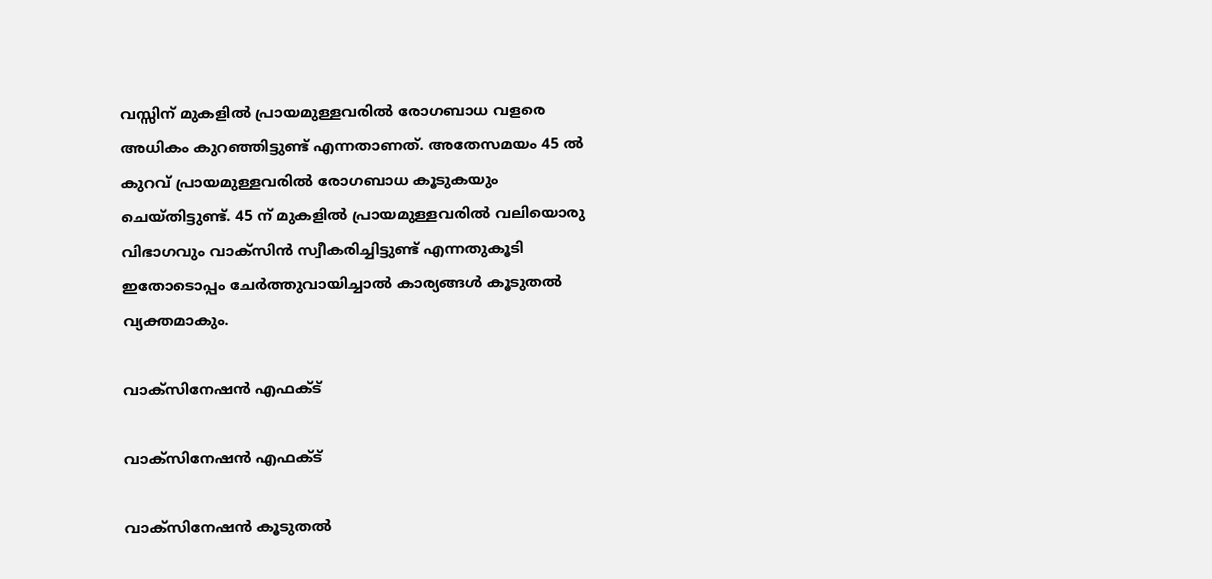വസ്സിന് മുകളില്‍ പ്രായമുള്ളവരില്‍ രോഗബാധ വളരെ അധികം കുറഞ്ഞിട്ടുണ്ട് എന്നതാണത്. അതേസമയം 45 ല്‍ കുറവ് പ്രായമുള്ളവരില്‍ രോഗബാധ കൂടുകയും ചെയ്തിട്ടുണ്ട്. 45 ന് മുകളില്‍ പ്രായമുള്ളവരില്‍ വലിയൊരു വിഭാഗവും വാക്‌സിന്‍ സ്വീകരിച്ചിട്ടുണ്ട് എന്നതുകൂടി ഇതോടൊപ്പം ചേര്‍ത്തുവായിച്ചാല്‍ കാര്യങ്ങള്‍ കൂടുതല്‍ വ്യക്തമാകും.

വാക്‌സിനേഷന്‍ എഫക്ട്

വാക്‌സിനേഷന്‍ എഫക്ട്

വാക്‌സിനേഷന്‍ കൂടുതല്‍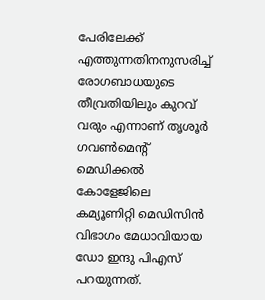പേരിലേക്ക് എത്തുന്നതിനനുസരിച്ച് രോഗബാധയുടെ തീവ്രതിയിലും കുറവ് വരും എന്നാണ് തൃശൂര്‍ ഗവണ്‍മെന്റ് മെഡിക്കല്‍ കോളേജിലെ കമ്യൂണിറ്റി മെഡിസിന്‍ വിഭാഗം മേധാവിയായ ഡോ ഇന്ദു പിഎസ് പറയുന്നത്.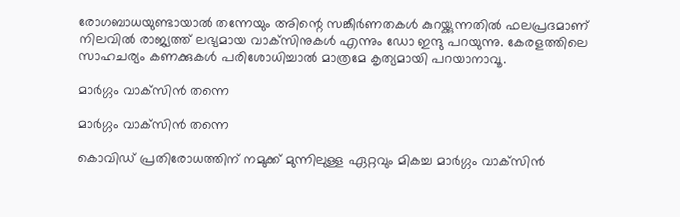രോഗബാധയുണ്ടായാല്‍ തന്നേയും അിന്റെ സങ്കീര്‍ണതകള്‍ കുറയ്ക്കുന്നതില്‍ ഫലപ്രദമാണ് നിലവില്‍ രാജ്യത്ത് ലഭ്യമായ വാക്‌സിനുകള്‍ എന്നും ഡോ ഇന്ദു പറയുന്നു. കേരളത്തിലെ സാഹചര്യം കണക്കുകൾ പരിശോധിച്ചാൽ മാത്രമേ കൃത്യമായി പറയാനാവൂ.

മാര്‍ഗ്ഗം വാക്‌സിന്‍ തന്നെ

മാര്‍ഗ്ഗം വാക്‌സിന്‍ തന്നെ

കൊവിഡ് പ്രതിരോധത്തിന് നമുക്ക് മുന്നിലുള്ള ഏറ്റവും മികച്ച മാര്‍ഗ്ഗം വാക്‌സിന്‍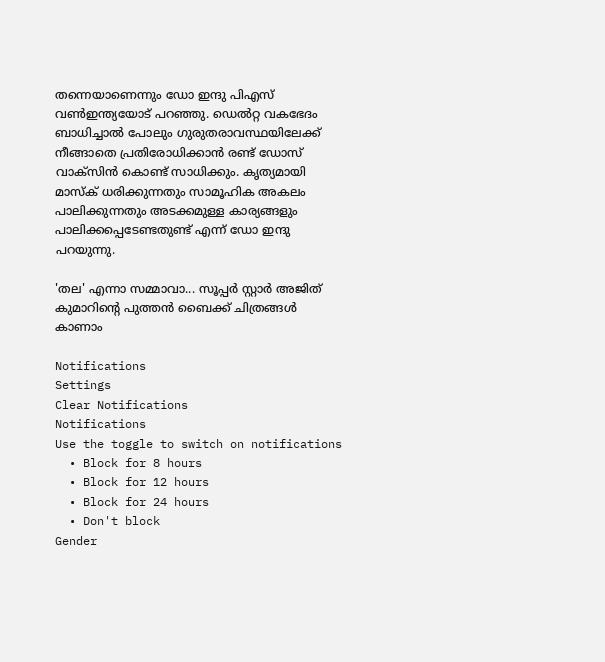തന്നെയാണെന്നും ഡോ ഇന്ദു പിഎസ് വണ്‍ഇന്ത്യയോട് പറഞ്ഞു. ഡെല്‍റ്റ വകഭേദം ബാധിച്ചാല്‍ പോലും ഗുരുതരാവസ്ഥയിലേക്ക് നീങ്ങാതെ പ്രതിരോധിക്കാന്‍ രണ്ട് ഡോസ് വാക്‌സിന്‍ കൊണ്ട് സാധിക്കും. കൃത്യമായി മാസ്‌ക് ധരിക്കുന്നതും സാമൂഹിക അകലം പാലിക്കുന്നതും അടക്കമുള്ള കാര്യങ്ങളും പാലിക്കപ്പെടേണ്ടതുണ്ട് എന്ന് ഡോ ഇന്ദു പറയുന്നു.

'തല' എന്നാ സമ്മാവാ... സൂപ്പർ സ്റ്റാർ അജിത് കുമാറിന്റെ പുത്തൻ ബൈക്ക് ചിത്രങ്ങൾ കാണാം

Notifications
Settings
Clear Notifications
Notifications
Use the toggle to switch on notifications
  • Block for 8 hours
  • Block for 12 hours
  • Block for 24 hours
  • Don't block
Gender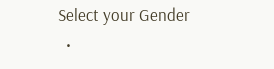Select your Gender
  •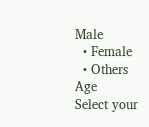Male
  • Female
  • Others
Age
Select your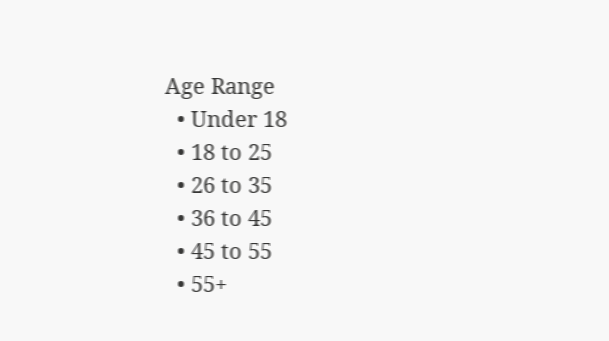Age Range
  • Under 18
  • 18 to 25
  • 26 to 35
  • 36 to 45
  • 45 to 55
  • 55+